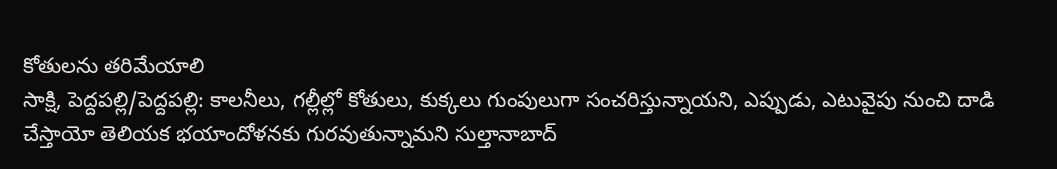కోతులను తరిమేయాలి
సాక్షి, పెద్దపల్లి/పెద్దపల్లి: కాలనీలు, గల్లీల్లో కోతులు, కుక్కలు గుంపులుగా సంచరిస్తున్నాయని, ఎప్పుడు, ఎటువైపు నుంచి దాడి చేస్తాయో తెలియక భయాందోళనకు గురవుతున్నామని సుల్తానాబాద్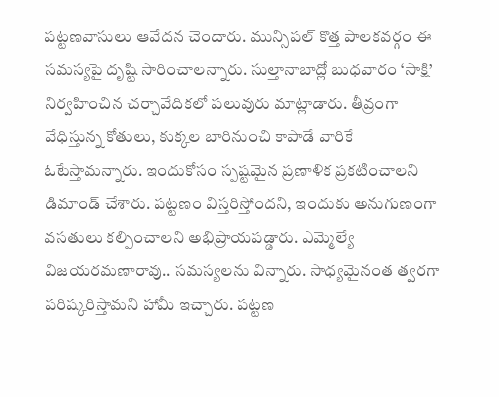పట్టణవాసులు ఆవేదన చెందారు. మున్సిపల్ కొత్త పాలకవర్గం ఈ సమస్యపై దృష్టి సారించాలన్నారు. సుల్తానాబాద్లో బుధవారం ‘సాక్షి’ నిర్వహించిన చర్చావేదికలో పలువురు మాట్లాడారు. తీవ్రంగా వేధిస్తున్న కోతులు, కుక్కల బారినుంచి కాపాడే వారికే ఓటేస్తామన్నారు. ఇందుకోసం స్పష్టమైన ప్రణాళిక ప్రకటించాలని డిమాండ్ చేశారు. పట్టణం విస్తరిస్తోందని, ఇందుకు అనుగుణంగా వసతులు కల్పించాలని అభిప్రాయపడ్డారు. ఎమ్మెల్యే విజయరమణారావు.. సమస్యలను విన్నారు. సాధ్యమైనంత త్వరగా పరిష్కరిస్తామని హామీ ఇచ్చారు. పట్టణ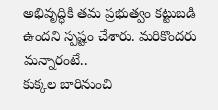అభివృద్ధికి తమ ప్రభుత్వం కట్టుబడి ఉందని స్పష్టం చేశారు. మరికొందరు మన్నారంటే..
కుక్కల బారినుంచి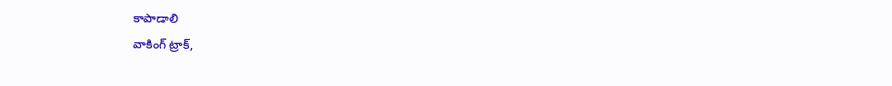కాపాడాలి
వాకింగ్ ట్రాక్,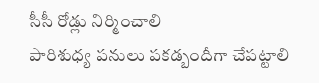సీసీ రోడ్లు నిర్మించాలి
పారిశుధ్య పనులు పకడ్బందీగా చేపట్టాలి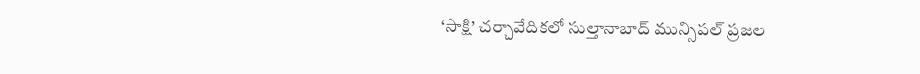‘సాక్షి’ చర్చావేదికలో సుల్తానాబాద్ మున్సిపల్ ప్రజల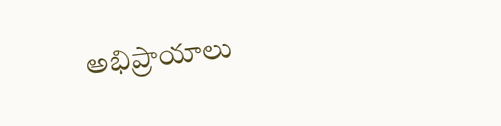అభిప్రాయాలు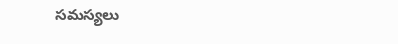సమస్యలు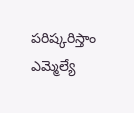పరిష్కరిస్తాం
ఎమ్మెల్యే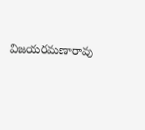విజయరమణారావు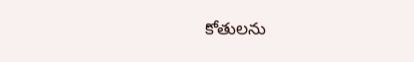కోతులను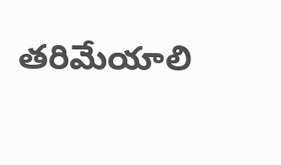తరిమేయాలి